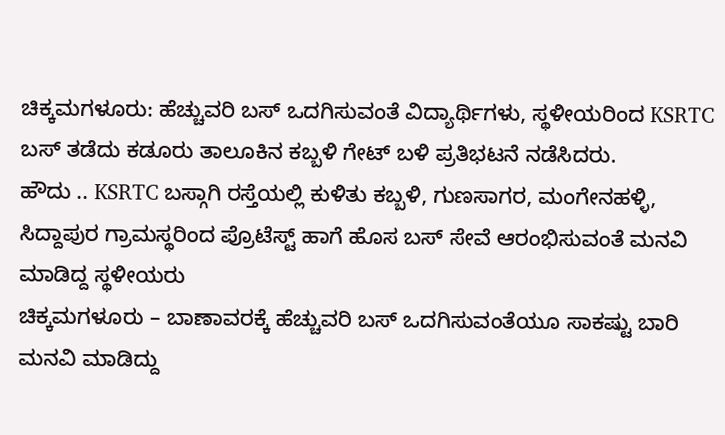ಚಿಕ್ಕಮಗಳೂರು: ಹೆಚ್ಚುವರಿ ಬಸ್ ಒದಗಿಸುವಂತೆ ವಿದ್ಯಾರ್ಥಿಗಳು, ಸ್ಥಳೀಯರಿಂದ KSRTC ಬಸ್ ತಡೆದು ಕಡೂರು ತಾಲೂಕಿನ ಕಬ್ಬಳಿ ಗೇಟ್ ಬಳಿ ಪ್ರತಿಭಟನೆ ನಡೆಸಿದರು.
ಹೌದು .. KSRTC ಬಸ್ಗಾಗಿ ರಸ್ತೆಯಲ್ಲಿ ಕುಳಿತು ಕಬ್ಬಳಿ, ಗುಣಸಾಗರ, ಮಂಗೇನಹಳ್ಳಿ, ಸಿದ್ದಾಪುರ ಗ್ರಾಮಸ್ಥರಿಂದ ಪ್ರೊಟೆಸ್ಟ್ ಹಾಗೆ ಹೊಸ ಬಸ್ ಸೇವೆ ಆರಂಭಿಸುವಂತೆ ಮನವಿ ಮಾಡಿದ್ದ ಸ್ಥಳೀಯರು
ಚಿಕ್ಕಮಗಳೂರು – ಬಾಣಾವರಕ್ಕೆ ಹೆಚ್ಚುವರಿ ಬಸ್ ಒದಗಿಸುವಂತೆಯೂ ಸಾಕಷ್ಟು ಬಾರಿ ಮನವಿ ಮಾಡಿದ್ದು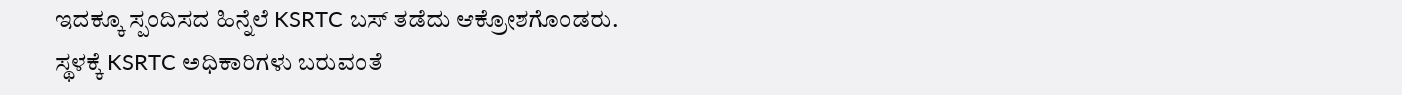ಇದಕ್ಕೂ ಸ್ಪಂದಿಸದ ಹಿನ್ನೆಲೆ KSRTC ಬಸ್ ತಡೆದು ಆಕ್ರೋಶಗೊಂಡರು.
ಸ್ಥಳಕ್ಕೆ KSRTC ಅಧಿಕಾರಿಗಳು ಬರುವಂತೆ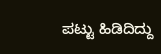ಪಟ್ಟು ಹಿಡಿದಿದ್ದು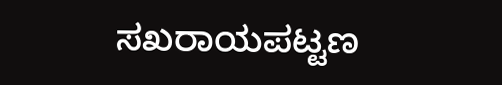ಸಖರಾಯಪಟ್ಟಣ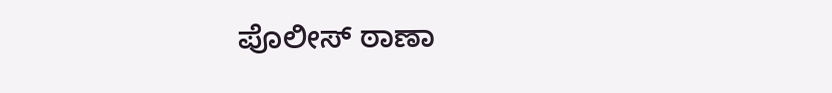ಪೊಲೀಸ್ ಠಾಣಾ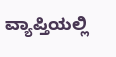ವ್ಯಾಪ್ತಿಯಲ್ಲಿ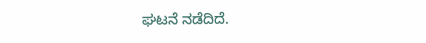ಘಟನೆ ನಡೆದಿದೆ.